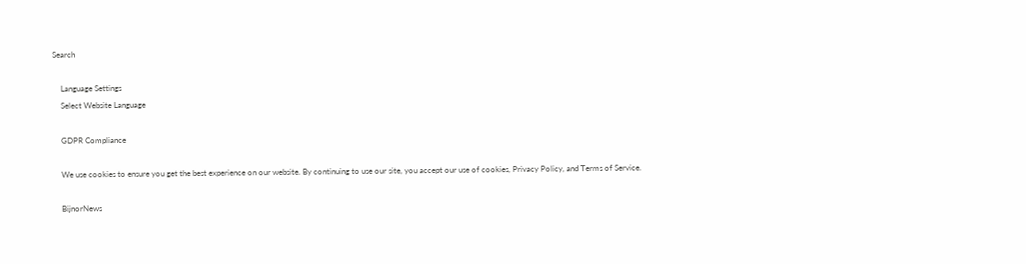Search

    Language Settings
    Select Website Language

    GDPR Compliance

    We use cookies to ensure you get the best experience on our website. By continuing to use our site, you accept our use of cookies, Privacy Policy, and Terms of Service.

    BijnorNews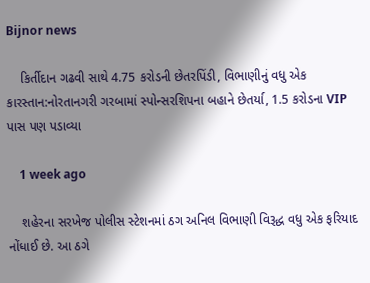Bijnor news

    કિર્તીદાન ગઢવી સાથે 4.75 કરોડની છેતરપિંડી, વિભાણીનું વધુ એક કારસ્તાન:નોરતાનગરી ગરબામાં સ્પોન્સરશિપના બહાને છેતર્યા, 1.5 કરોડના VIP પાસ પણ પડાવ્યા

    1 week ago

    શહેરના સરખેજ પોલીસ સ્ટેશનમાં ઠગ અનિલ વિભાણી વિરૂદ્ધ વધુ એક ફરિયાદ નોંધાઈ છે. આ ઠગે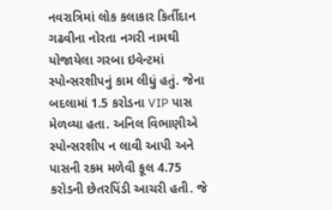નવરાત્રિમાં લોક કલાકાર કિર્તીદાન ગઢવીના નોરતા નગરી નામથી યોજાયેલા ગરબા ઇવેન્ટમાં સ્પોન્સરશીપનું કામ લીધું હતું. જેના બદલામાં 1.5 કરોડના VIP પાસ મેળવ્યા હતા. અનિલ વિભાણીએ સ્પોન્સરશીપ ન લાવી આપી અને પાસની રકમ મળેવી કૂલ 4.75 કરોડની છેતરપિંડી આચરી હતી. જે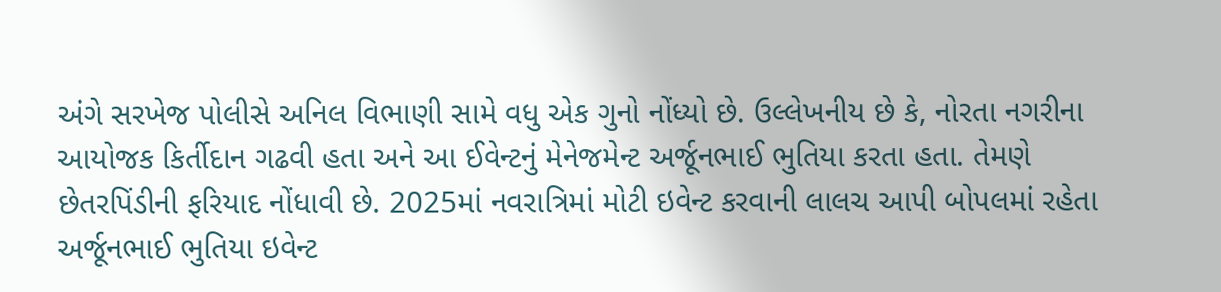અંગે સરખેજ પોલીસે અનિલ વિભાણી સામે વધુ એક ગુનો નોંધ્યો છે. ઉલ્લેખનીય છે કે, નોરતા નગરીના આયોજક કિર્તીદાન ગઢવી હતા અને આ ઈવેન્ટનું મેનેજમેન્ટ અર્જૂનભાઈ ભુતિયા કરતા હતા. તેમણે છેતરપિંડીની ફરિયાદ નોંધાવી છે. 2025માં નવરાત્રિમાં મોટી ઇવેન્ટ કરવાની લાલચ આપી બોપલમાં રહેતા અર્જૂનભાઈ ભુતિયા ઇવેન્ટ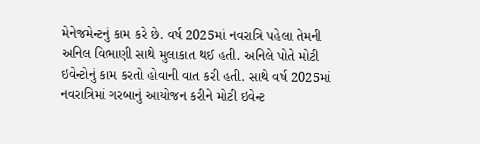મેનેજમેન્ટનું કામ કરે છે. વર્ષ 2025માં નવરાત્રિ પહેલા તેમની અનિલ વિભાણી સાથે મુલાકાત થઈ હતી. અનિલે પોતે મોટી ઇવેન્ટોનું કામ કરતો હોવાની વાત કરી હતી. સાથે વર્ષ 2025માં નવરાત્રિમાં ગરબાનું આયોજન કરીને મોટી ઇવેન્ટ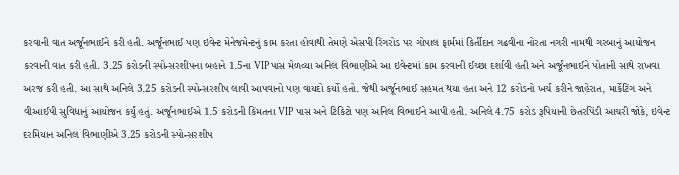કરવાની વાત અર્જૂનભાઈને કરી હતી. અર્જૂનભાઈ પણ ઇવેન્ટ મેનેજમેન્ટનું કામ કરતા હોવાથી તેમણે એસપી રિંગરોડ પર ગોપાલ ફાર્મમાં કિર્તીદાન ગઢવીના નોરતા નગરી નામથી ગરબાનું આયોજન કરવાની વાત કરી હતી. 3.25 કરોડની સ્પોન્સરશીપના બહાને 1.5ના VIP પાસ મેળવ્યા અનિલ વિભાણીએ આ ઇવેન્ટમાં કામ કરવાની ઈચ્છા દર્શાવી હતી અને અર્જૂનભાઈને પોતાની સાથે રાખવા અરજ કરી હતી. આ સાથે અનિલે 3.25 કરોડની સ્પોન્સરશીપ લાવી આપવાનો પણ વાયદો કર્યો હતો. જેથી અર્જૂનભાઈ સહમત થયા હતા અને 12 કરોડનો ખર્ચ કરીને જાહેરાત, માર્કેટિંગ અને વીઆઈપી સુવિધાનું આયોજન કર્યું હતું. અર્જૂનભાઈએ 1.5 કરોડની કિંમતના VIP પાસ અને ટિકિટો પણ અનિલ વિભાઈને આપી હતી. અનિલે 4.75 કરોડ રૂપિયાની છેતરપિંડી આચરી જોકે, ઇવેન્ટ દરમિયાન અનિલ વિભાણીએ 3.25 કરોડની સ્પોન્સરશીપ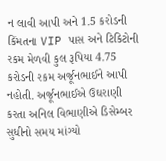ન લાવી આપી અને 1.5 કરોડની કિંમતના VIP પાસ અને ટિકિટોની રકમ મેળવી કુલ રૂપિયા 4.75 કરોડની રકમ અર્જૂનભાઈને આપી નહોતી. અર્જૂનભાઈએ ઉઘરાણી કરતા અનિલ વિભાણીએ ડિસેમ્બર સુધીનો સમય માંગ્યો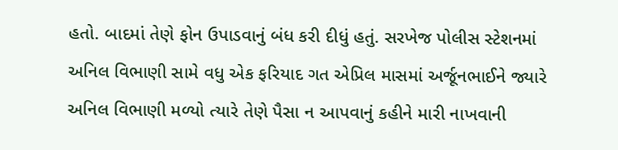હતો. બાદમાં તેણે ફોન ઉપાડવાનું બંધ કરી દીધું હતું. સરખેજ પોલીસ સ્ટેશનમાં અનિલ વિભાણી સામે વધુ એક ફરિયાદ ગત એપ્રિલ માસમાં અર્જૂનભાઈને જ્યારે અનિલ વિભાણી મળ્યો ત્યારે તેણે પૈસા ન આપવાનું કહીને મારી નાખવાની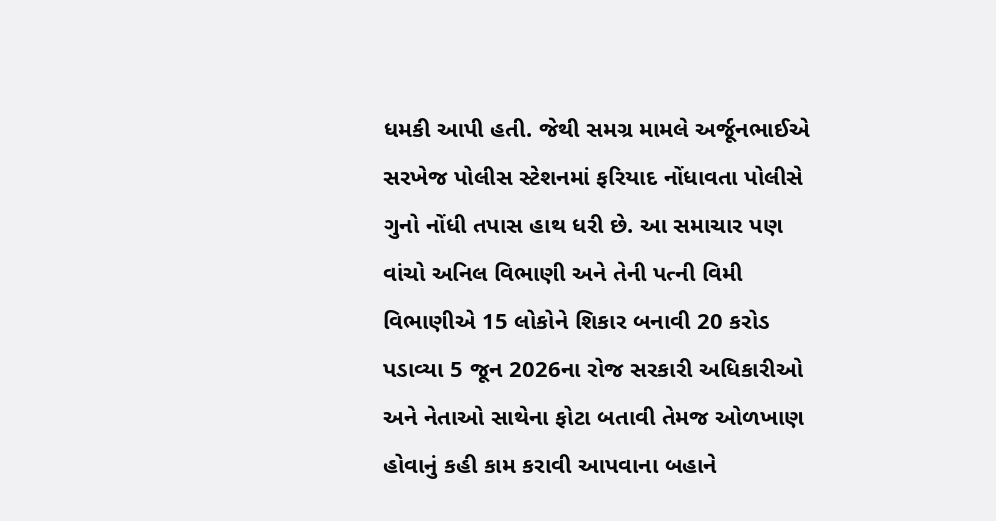ધમકી આપી હતી. જેથી સમગ્ર મામલે અર્જૂનભાઈએ સરખેજ પોલીસ સ્ટેશનમાં ફરિયાદ નોંધાવતા પોલીસે ગુનો નોંધી તપાસ હાથ ધરી છે. આ સમાચાર પણ વાંચો અનિલ વિભાણી અને તેની પત્ની વિમી વિભાણીએ 15 લોકોને શિકાર બનાવી 20 કરોડ પડાવ્યા 5 જૂન 2026ના રોજ સરકારી અધિકારીઓ અને નેતાઓ સાથેના ફોટા બતાવી તેમજ ઓળખાણ હોવાનું કહી કામ કરાવી આપવાના બહાને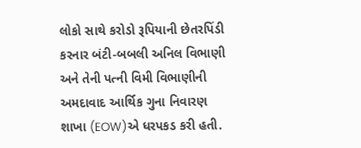લોકો સાથે કરોડો રૂપિયાની છેતરપિંડી કરનાર બંટી-બબલી અનિલ વિભાણી અને તેની પત્ની વિમી વિભાણીની અમદાવાદ આર્થિક ગુના નિવારણ શાખા (EOW)એ ધરપકડ કરી હતી.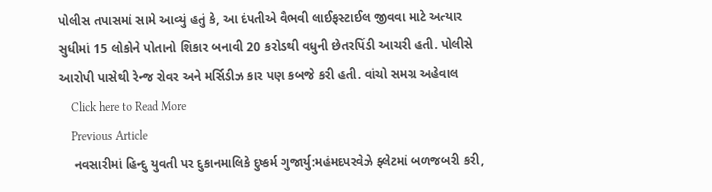પોલીસ તપાસમાં સામે આવ્યું હતું કે, આ દંપતીએ વૈભવી લાઈફસ્ટાઈલ જીવવા માટે અત્યાર સુધીમાં 15 લોકોને પોતાનો શિકાર બનાવી 20 કરોડથી વધુની છેતરપિંડી આચરી હતી. પોલીસે આરોપી પાસેથી રેન્જ રોવર અને મર્સિડીઝ કાર પણ કબજે કરી હતી. વાંચો સમગ્ર અહેવાલ
    Click here to Read More
    Previous Article
    નવસારીમાં હિન્દુ યુવતી પર દુકાનમાલિકે દુષ્કર્મ ગુજાર્યુ:મહંમદપરવેઝે ફ્લેટમાં બળજબરી કરી,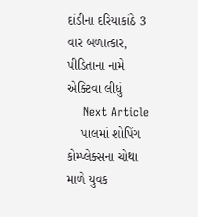દાંડીના દરિયાકાંઠે 3 વાર બળાત્કાર, પીડિતાના નામે એક્ટિવા લીધું
    Next Article
    પાલમાં શોપિંગ કોમ્પ્લેક્સના ચોથા માળે યુવક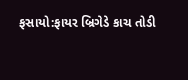ફસાયો:ફાયર બ્રિગેડે કાચ તોડી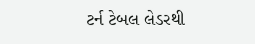ટર્ન ટેબલ લેડરથી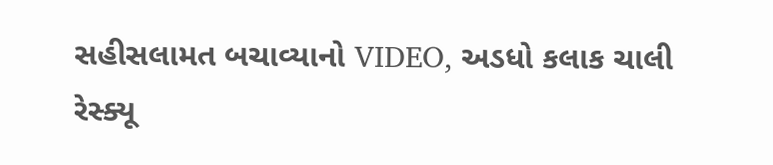સહીસલામત બચાવ્યાનો VIDEO, અડધો કલાક ચાલી રેસ્ક્યૂ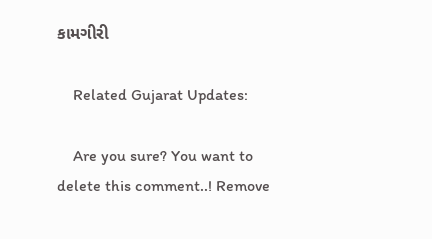કામગીરી

    Related Gujarat Updates:

    Are you sure? You want to delete this comment..! Remove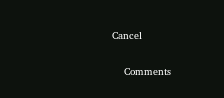Cancel

    Comments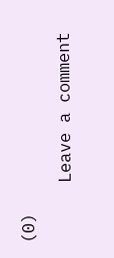(0)

      Leave a comment